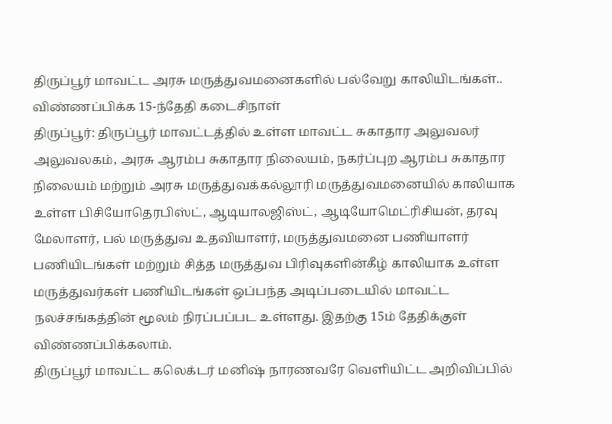திருப்பூர் மாவட்ட அரசு மருத்துவமனைகளில் பல்வேறு காலியிடங்கள்.. விண்ணப்பிக்க 15-ந்தேதி கடைசிநாள்
திருப்பூர்: திருப்பூர் மாவட்டத்தில் உள்ள மாவட்ட சுகாதார அலுவலர் அலுவலகம், அரசு ஆரம்ப சுகாதார நிலையம், நகர்ப்புற ஆரம்ப சுகாதார நிலையம் மற்றும் அரசு மருத்துவக்கல்லூரி மருத்துவமனையில் காலியாக உள்ள பிசியோதெரபிஸ்ட், ஆடியாலஜிஸ்ட், ஆடியோமெட்ரிசியன், தரவு மேலாளர், பல் மருத்துவ உதவியாளர், மருத்துவமனை பணியாளர் பணியிடங்கள் மற்றும் சித்த மருத்துவ பிரிவுகளின்கீழ் காலியாக உள்ள மருத்துவர்கள் பணியிடங்கள் ஒப்பந்த அடிப்படையில் மாவட்ட நலச்சங்கத்தின் மூலம் நிரப்பப்பட உள்ளது. இதற்கு 15ம் தேதிக்குள் விண்ணப்பிக்கலாம்.
திருப்பூர் மாவட்ட கலெக்டர் மனிஷ் நாரணவரே வெளியிட்ட அறிவிப்பில்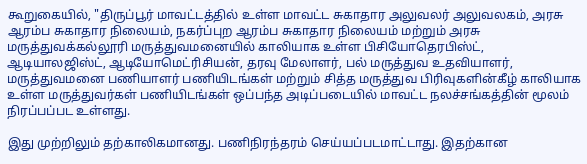கூறுகையில், "திருப்பூர் மாவட்டத்தில் உள்ள மாவட்ட சுகாதார அலுவலர் அலுவலகம், அரசு ஆரம்ப சுகாதார நிலையம், நகர்ப்புற ஆரம்ப சுகாதார நிலையம் மற்றும் அரசு மருத்துவக்கல்லூரி மருத்துவமனையில் காலியாக உள்ள பிசியோதெரபிஸ்ட், ஆடியாலஜிஸ்ட், ஆடியோமெட்ரிசியன், தரவு மேலாளர், பல் மருத்துவ உதவியாளர், மருத்துவமனை பணியாளர் பணியிடங்கள் மற்றும் சித்த மருத்துவ பிரிவுகளின்கீழ் காலியாக உள்ள மருத்துவர்கள் பணியிடங்கள் ஒப்பந்த அடிப்படையில் மாவட்ட நலச்சங்கத்தின் மூலம் நிரப்பப்பட உள்ளது.

இது முற்றிலும் தற்காலிகமானது. பணிநிரந்தரம் செய்யப்படமாட்டாது. இதற்கான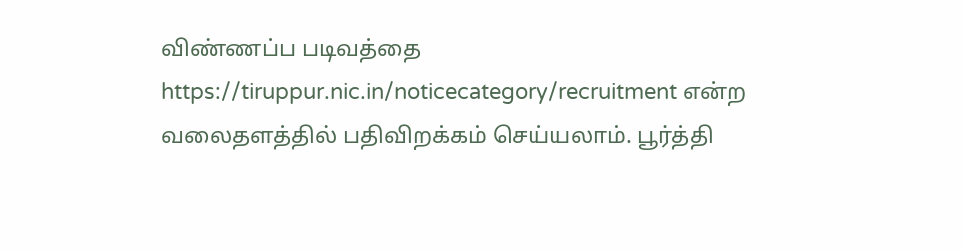விண்ணப்ப படிவத்தை https://tiruppur.nic.in/noticecategory/recruitment என்ற வலைதளத்தில் பதிவிறக்கம் செய்யலாம். பூர்த்தி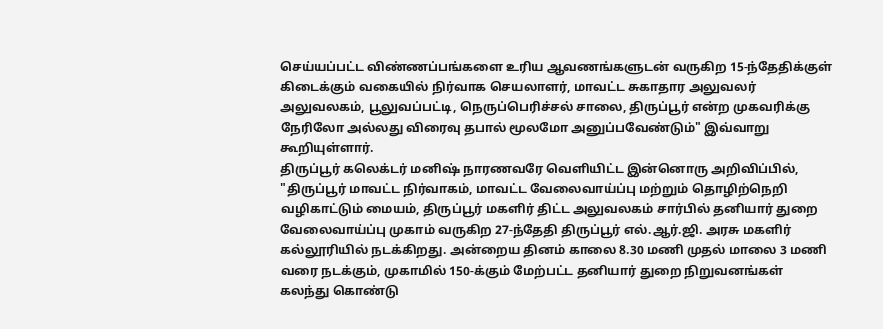செய்யப்பட்ட விண்ணப்பங்களை உரிய ஆவணங்களுடன் வருகிற 15-ந்தேதிக்குள் கிடைக்கும் வகையில் நிர்வாக செயலாளர், மாவட்ட சுகாதார அலுவலர் அலுவலகம், பூலுவப்பட்டி, நெருப்பெரிச்சல் சாலை, திருப்பூர் என்ற முகவரிக்கு நேரிலோ அல்லது விரைவு தபால் மூலமோ அனுப்பவேண்டும்" இவ்வாறு கூறியுள்ளார்.
திருப்பூர் கலெக்டர் மனிஷ் நாரணவரே வெளியிட்ட இன்னொரு அறிவிப்பில், "திருப்பூர் மாவட்ட நிர்வாகம், மாவட்ட வேலைவாய்ப்பு மற்றும் தொழிற்நெறி வழிகாட்டும் மையம், திருப்பூர் மகளிர் திட்ட அலுவலகம் சார்பில் தனியார் துறை வேலைவாய்ப்பு முகாம் வருகிற 27-ந்தேதி திருப்பூர் எல்.ஆர்.ஜி. அரசு மகளிர் கல்லூரியில் நடக்கிறது. அன்றைய தினம் காலை 8.30 மணி முதல் மாலை 3 மணி வரை நடக்கும், முகாமில் 150-க்கும் மேற்பட்ட தனியார் துறை நிறுவனங்கள் கலந்து கொண்டு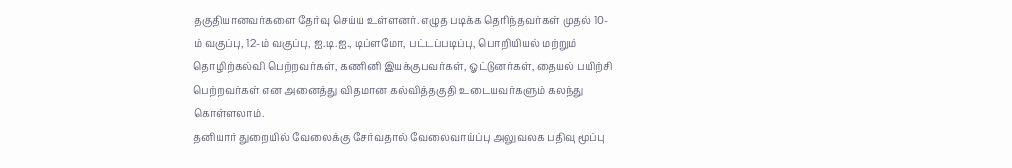தகுதியானவர்களை தேர்வு செய்ய உள்ளனர். எழுத படிக்க தெரிந்தவர்கள் முதல் 10-ம் வகுப்பு, 12-ம் வகுப்பு, ஐ.டி.ஐ., டிப்ளமோ, பட்டப்படிப்பு, பொறியியல் மற்றும் தொழிற்கல்வி பெற்றவர்கள், கணினி இயக்குபவர்கள், ஓட்டுனர்கள், தையல் பயிற்சி பெற்றவர்கள் என அனைத்து விதமான கல்வித்தகுதி உடையவர்களும் கலந்து கொள்ளலாம்.
தனியார் துறையில் வேலைக்கு சேர்வதால் வேலைவாய்ப்பு அலுவலக பதிவு மூப்பு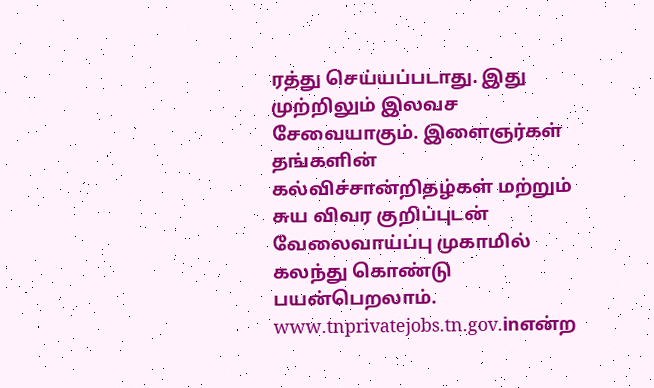ரத்து செய்யப்படாது. இது முற்றிலும் இலவச சேவையாகும். இளைஞர்கள் தங்களின் கல்விச்சான்றிதழ்கள் மற்றும் சுய விவர குறிப்புடன் வேலைவாய்ப்பு முகாமில் கலந்து கொண்டு பயன்பெறலாம். www.tnprivatejobs.tn.gov.inஎன்ற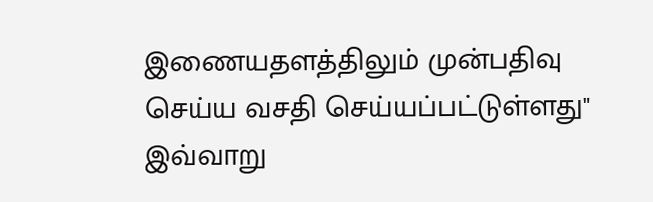இணையதளத்திலும் முன்பதிவு செய்ய வசதி செய்யப்பட்டுள்ளது" இவ்வாறு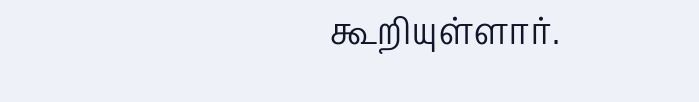கூறியுள்ளார்.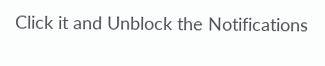Click it and Unblock the Notifications